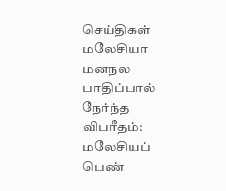செய்திகள் மலேசியா
மனநல பாதிப்பால் நேர்ந்த விபரீதம்: மலேசியப் பெண்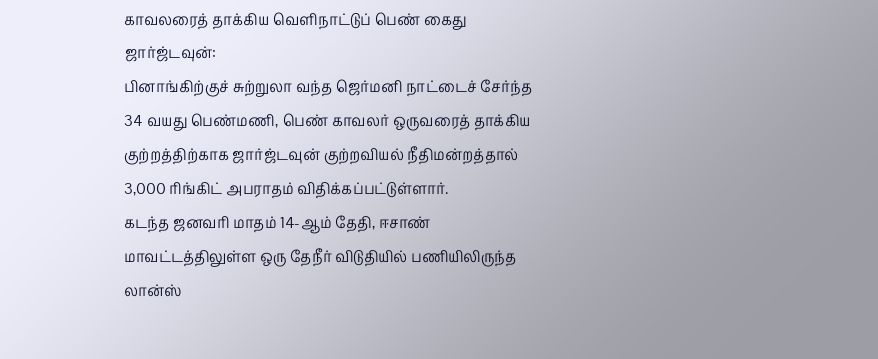காவலரைத் தாக்கிய வெளிநாட்டுப் பெண் கைது
ஜார்ஜ்டவுன்:
பினாங்கிற்குச் சுற்றுலா வந்த ஜெர்மனி நாட்டைச் சேர்ந்த 34 வயது பெண்மணி, பெண் காவலர் ஒருவரைத் தாக்கிய குற்றத்திற்காக ஜார்ஜ்டவுன் குற்றவியல் நீதிமன்றத்தால் 3,000 ரிங்கிட் அபராதம் விதிக்கப்பட்டுள்ளார்.
கடந்த ஜனவரி மாதம் 14-ஆம் தேதி, ஈசாண் மாவட்டத்திலுள்ள ஒரு தேநீர் விடுதியில் பணியிலிருந்த லான்ஸ்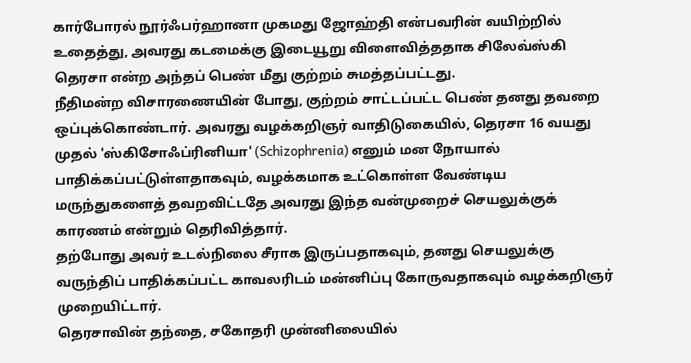கார்போரல் நூர்ஃபர்ஹானா முகமது ஜோஹ்தி என்பவரின் வயிற்றில் உதைத்து, அவரது கடமைக்கு இடையூறு விளைவித்ததாக சிலேவ்ஸ்கி தெரசா என்ற அந்தப் பெண் மீது குற்றம் சுமத்தப்பட்டது.
நீதிமன்ற விசாரணையின் போது, குற்றம் சாட்டப்பட்ட பெண் தனது தவறை ஒப்புக்கொண்டார். அவரது வழக்கறிஞர் வாதிடுகையில், தெரசா 16 வயது முதல் 'ஸ்கிசோஃப்ரினியா' (Schizophrenia) எனும் மன நோயால் பாதிக்கப்பட்டுள்ளதாகவும், வழக்கமாக உட்கொள்ள வேண்டிய மருந்துகளைத் தவறவிட்டதே அவரது இந்த வன்முறைச் செயலுக்குக் காரணம் என்றும் தெரிவித்தார்.
தற்போது அவர் உடல்நிலை சீராக இருப்பதாகவும், தனது செயலுக்கு வருந்திப் பாதிக்கப்பட்ட காவலரிடம் மன்னிப்பு கோருவதாகவும் வழக்கறிஞர் முறையிட்டார்.
தெரசாவின் தந்தை, சகோதரி முன்னிலையில்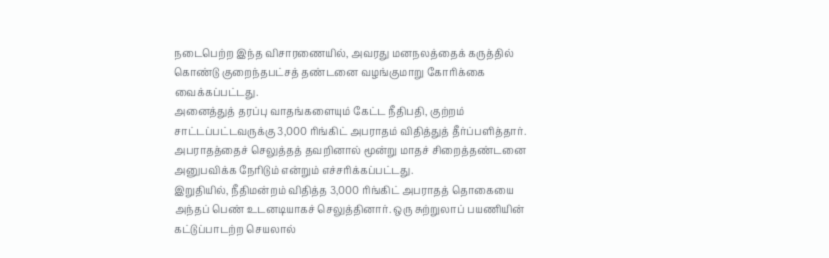நடைபெற்ற இந்த விசாரணையில், அவரது மனநலத்தைக் கருத்தில் கொண்டு குறைந்தபட்சத் தண்டனை வழங்குமாறு கோரிக்கை வைக்கப்பட்டது.
அனைத்துத் தரப்பு வாதங்களையும் கேட்ட நீதிபதி, குற்றம் சாட்டப்பட்டவருக்கு 3,000 ரிங்கிட் அபராதம் விதித்துத் தீர்ப்பளித்தார். அபராதத்தைச் செலுத்தத் தவறினால் மூன்று மாதச் சிறைத்தண்டனை அனுபவிக்க நேரிடும் என்றும் எச்சரிக்கப்பட்டது.
இறுதியில், நீதிமன்றம் விதித்த 3,000 ரிங்கிட் அபராதத் தொகையை அந்தப் பெண் உடனடியாகச் செலுத்தினார். ஒரு சுற்றுலாப் பயணியின் கட்டுப்பாடற்ற செயலால்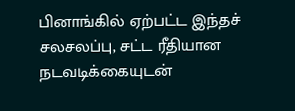பினாங்கில் ஏற்பட்ட இந்தச் சலசலப்பு, சட்ட ரீதியான நடவடிக்கையுடன்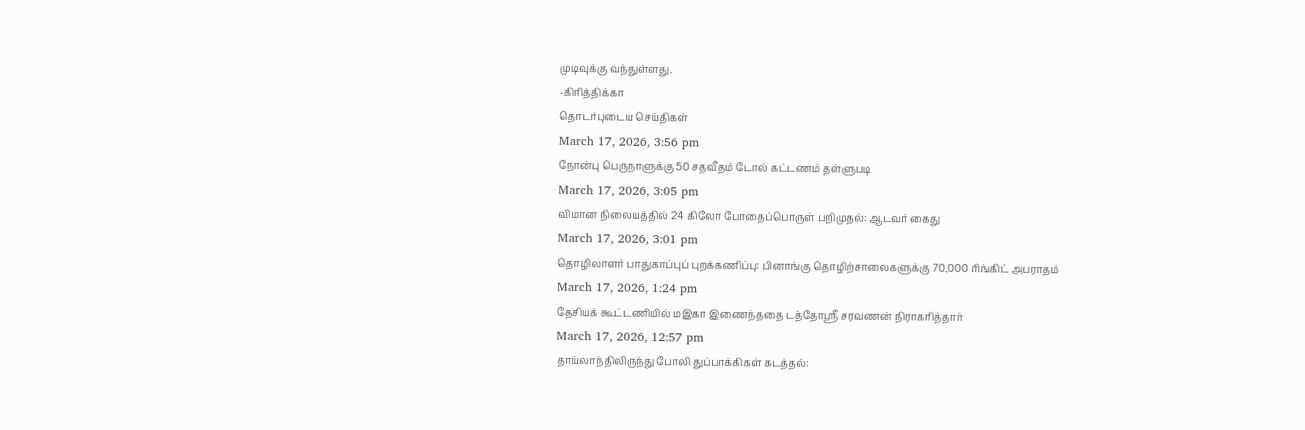முடிவுக்கு வந்துள்ளது.
-கிரித்திக்கா
தொடர்புடைய செய்திகள்
March 17, 2026, 3:56 pm
நோன்பு பெருநாளுக்கு 50 சதவீதம் டோல் கட்டணம் தள்ளுபடி
March 17, 2026, 3:05 pm
விமான நிலையத்தில் 24 கிலோ போதைப்பொருள் பறிமுதல்: ஆடவர் கைது
March 17, 2026, 3:01 pm
தொழிலாளர் பாதுகாப்புப் புறக்கணிப்பு: பினாங்கு தொழிற்சாலைகளுக்கு 70,000 ரிங்கிட் அபராதம்
March 17, 2026, 1:24 pm
தேசியக் கூட்டணியில் மஇகா இணைந்ததை டத்தோஶ்ரீ சரவணன் நிராகரித்தார்
March 17, 2026, 12:57 pm
தாய்லாந்திலிருந்து போலி துப்பாக்கிகள் கடத்தல்: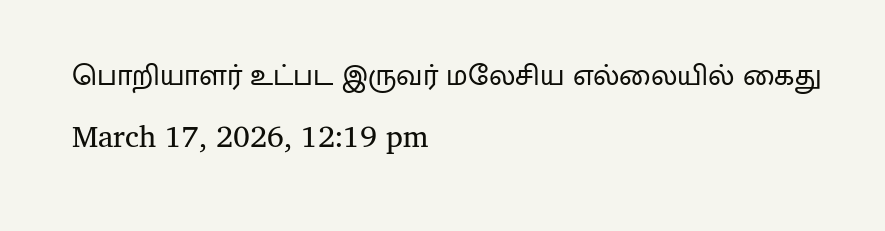பொறியாளர் உட்பட இருவர் மலேசிய எல்லையில் கைது
March 17, 2026, 12:19 pm